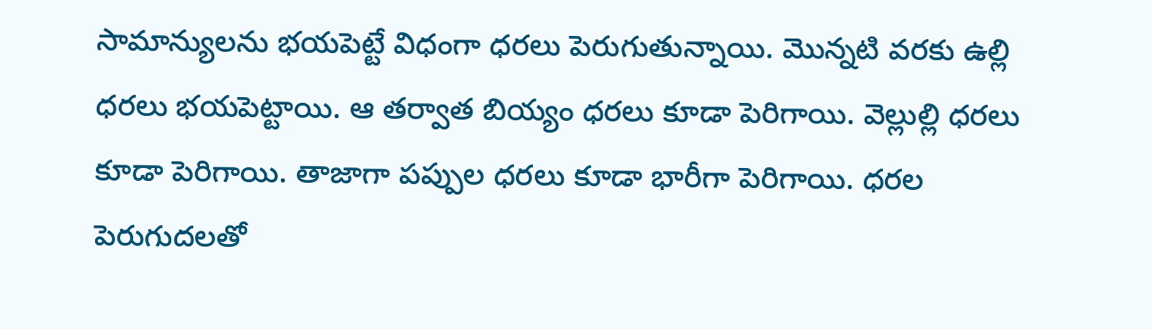సామాన్యులను భయపెట్టే విధంగా ధరలు పెరుగుతున్నాయి. మొన్నటి వరకు ఉల్లి ధరలు భయపెట్టాయి. ఆ తర్వాత బియ్యం ధరలు కూడా పెరిగాయి. వెల్లుల్లి ధరలు కూడా పెరిగాయి. తాజాగా పప్పుల ధరలు కూడా భారీగా పెరిగాయి. ధరల పెరుగుదలతో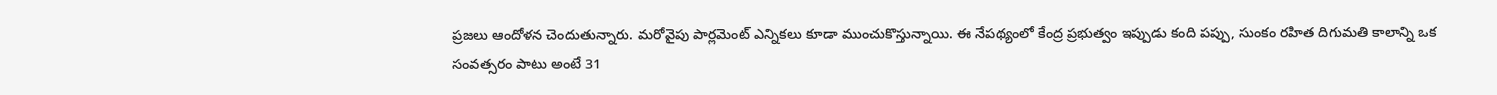ప్రజలు ఆందోళన చెందుతున్నారు. మరోవైపు పార్లమెంట్ ఎన్నికలు కూడా ముంచుకొస్తున్నాయి. ఈ నేపథ్యంలో కేంద్ర ప్రభుత్వం ఇప్పుడు కంది పప్పు, సుంకం రహిత దిగుమతి కాలాన్ని ఒక సంవత్సరం పాటు అంటే 31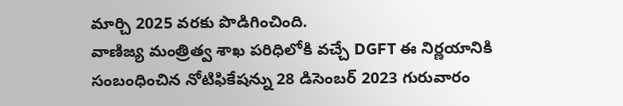మార్చి 2025 వరకు పొడిగించింది.
వాణిజ్య మంత్రిత్వ శాఖ పరిధిలోకి వచ్చే DGFT ఈ నిర్ణయానికి సంబంధించిన నోటిఫికేషన్ను 28 డిసెంబర్ 2023 గురువారం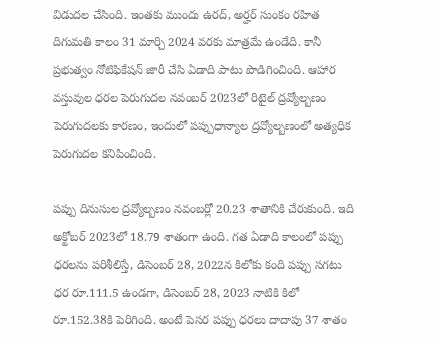విడుదల చేసింది. ఇంతకు ముందు ఉరద్, అర్హర్ సుంకం రహిత దిగుమతి కాలం 31 మార్చి 2024 వరకు మాత్రమే ఉండేది. కానీ ప్రభుత్వం నోటిఫికేషన్ జారీ చేసి ఏడాది పాటు పొడిగించింది. ఆహార వస్తువుల ధరల పెరుగుదల నవంబర్ 2023లో రిటైల్ ద్రవ్యోల్బణం పెరుగుదలకు కారణం, ఇందులో పప్పుధాన్యాల ద్రవ్యోల్బణంలో అత్యధిక పెరుగుదల కనిపించింది.

పప్పు దినుసుల ద్రవ్యోల్బణం నవంబర్లో 20.23 శాతానికి చేరుకుంది. ఇది అక్టోబర్ 2023లో 18.79 శాతంగా ఉంది. గత ఏడాది కాలంలో పప్పు ధరలను పరిశీలిస్తే, డిసెంబర్ 28, 2022న కిలోకు కంది పప్పు సగటు ధర రూ.111.5 ఉండగా, డిసెంబర్ 28, 2023 నాటికి కిలో రూ.152.38కి పెరిగింది. అంటే పెసర పప్పు ధరలు దాదాపు 37 శాతం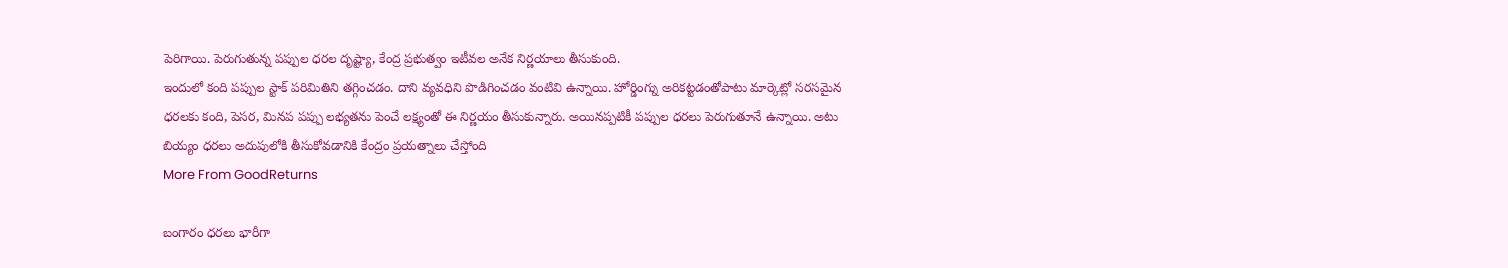పెరిగాయి. పెరుగుతున్న పప్పుల ధరల దృష్ట్యా, కేంద్ర ప్రభుత్వం ఇటీవల అనేక నిర్ణయాలు తీసుకుంది.
ఇందులో కంది పప్పుల స్టాక్ పరిమితిని తగ్గించడం. దాని వ్యవధిని పొడిగించడం వంటివి ఉన్నాయి. హోర్డింగ్ను అరికట్టడంతోపాటు మార్కెట్లో సరసమైన ధరలకు కంది, పెసర, మినప పప్పు లభ్యతను పెంచే లక్ష్యంతో ఈ నిర్ణయం తీసుకున్నారు. అయినప్పటికీ పప్పుల ధరలు పెరుగుతూనే ఉన్నాయి. అటు బియ్యం ధరలు అదుపులోకి తీసుకోవడానికి కేంద్రం ప్రయత్నాలు చేస్తోంది
More From GoodReturns

బంగారం ధరలు భారీగా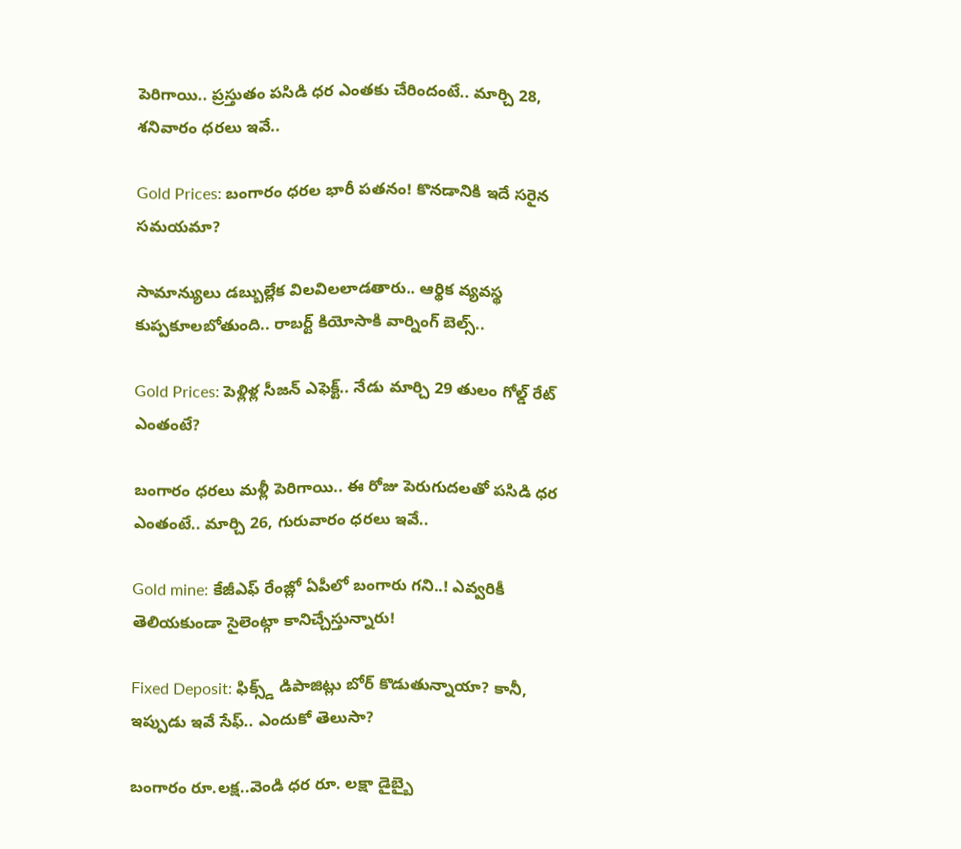పెరిగాయి.. ప్రస్తుతం పసిడి ధర ఎంతకు చేరిందంటే.. మార్చి 28, శనివారం ధరలు ఇవే..

Gold Prices: బంగారం ధరల భారీ పతనం! కొనడానికి ఇదే సరైన సమయమా?

సామాన్యులు డబ్బుల్లేక విలవిలలాడతారు.. ఆర్థిక వ్యవస్థ కుప్పకూలబోతుంది.. రాబర్ట్ కియోసాకి వార్నింగ్ బెల్స్..

Gold Prices: పెళ్లిళ్ల సీజన్ ఎఫెక్ట్.. నేడు మార్చి 29 తులం గోల్డ్ రేట్ ఎంతంటే?

బంగారం ధరలు మళ్లీ పెరిగాయి.. ఈ రోజు పెరుగుదలతో పసిడి ధర ఎంతంటే.. మార్చి 26, గురువారం ధరలు ఇవే..

Gold mine: కేజీఎఫ్ రేంజ్లో ఏపీలో బంగారు గని..! ఎవ్వరికీ తెలియకుండా సైలెంట్గా కానిచ్చేస్తున్నారు!

Fixed Deposit: ఫిక్స్డ్ డిపాజిట్లు బోర్ కొడుతున్నాయా? కానీ, ఇప్పుడు ఇవే సేఫ్.. ఎందుకో తెలుసా?

బంగారం రూ.లక్ష..వెండి ధర రూ. లక్షా డైబ్బై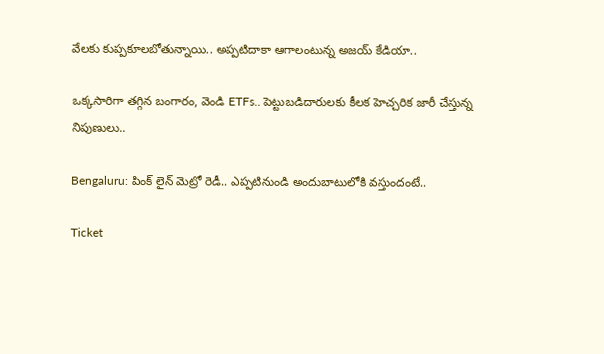వేలకు కుప్పకూలబోతున్నాయి.. అప్పటిదాకా ఆగాలంటున్న అజయ్ కేడియా..

ఒక్కసారిగా తగ్గిన బంగారం, వెండి ETFs.. పెట్టుబడిదారులకు కీలక హెచ్చరిక జారీ చేస్తున్న నిపుణులు..

Bengaluru: పింక్ లైన్ మెట్రో రెడీ.. ఎప్పటినుండి అందుబాటులోకి వస్తుందంటే..

Ticket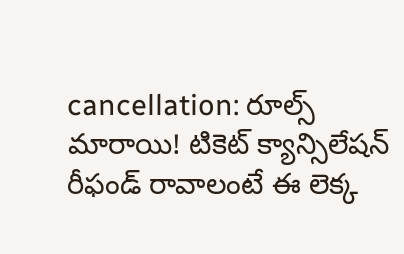cancellation: రూల్స్ మారాయి! టికెట్ క్యాన్సిలేషన్ రీఫండ్ రావాలంటే ఈ లెక్క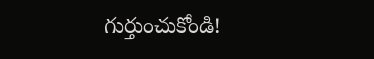గుర్తుంచుకోండి!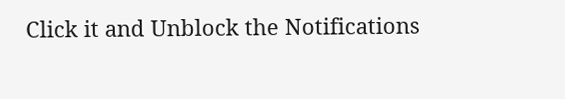Click it and Unblock the Notifications